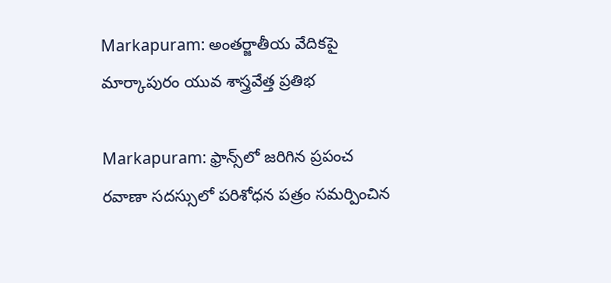Markapuram: అంతర్జాతీయ వేదికపై మార్కాపురం యువ శాస్త్రవేత్త ప్రతిభ

Markapuram: ఫ్రాన్స్‌లో జరిగిన ప్రపంచ రవాణా సదస్సులో పరిశోధన పత్రం సమర్పించిన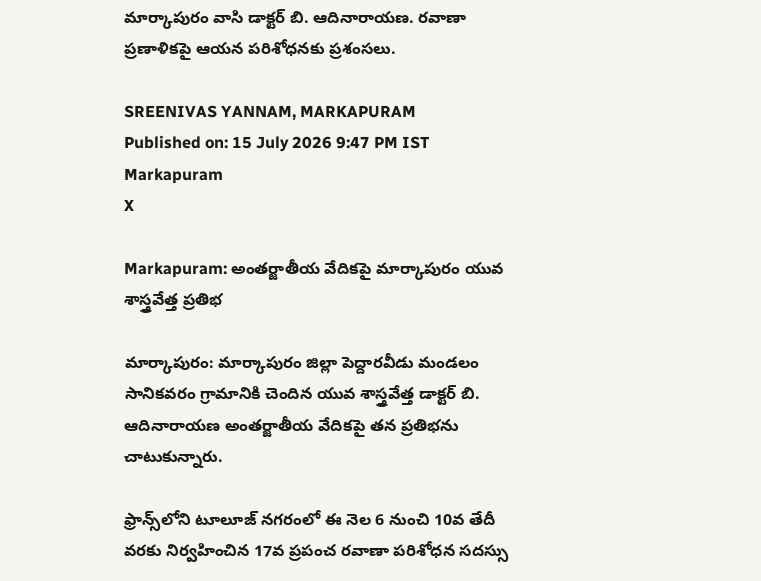మార్కాపురం వాసి డాక్టర్ బి. ఆదినారాయణ. రవాణా ప్రణాళికపై ఆయన పరిశోధనకు ప్రశంసలు.

SREENIVAS YANNAM, MARKAPURAM
Published on: 15 July 2026 9:47 PM IST
Markapuram
X

Markapuram: అంతర్జాతీయ వేదికపై మార్కాపురం యువ శాస్త్రవేత్త ప్రతిభ

మార్కాపురం: మార్కాపురం జిల్లా పెద్దారవీడు మండలం సానికవరం గ్రామానికి చెందిన యువ శాస్త్రవేత్త డాక్టర్ బి. ఆదినారాయణ అంతర్జాతీయ వేదికపై తన ప్రతిభను చాటుకున్నారు.

ఫ్రాన్స్‌లోని టూలూజ్ నగరంలో ఈ నెల 6 నుంచి 10వ తేదీ వరకు నిర్వహించిన 17వ ప్రపంచ రవాణా పరిశోధన సదస్సు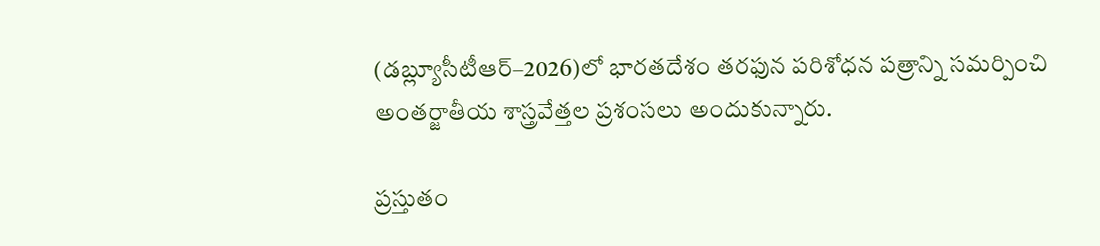(డబ్ల్యూసీటీఆర్–2026)లో భారతదేశం తరఫున పరిశోధన పత్రాన్ని సమర్పించి అంతర్జాతీయ శాస్త్రవేత్తల ప్రశంసలు అందుకున్నారు.

ప్రస్తుతం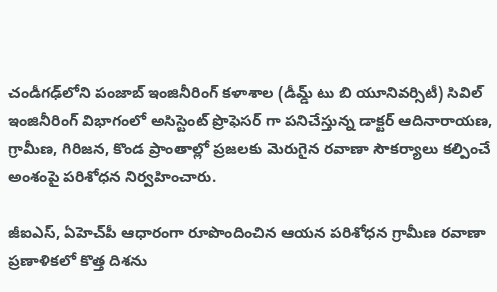చండీగఢ్‌లోని పంజాబ్ ఇంజినీరింగ్ కళాశాల (డీమ్డ్ టు బి యూనివర్సిటీ) సివిల్ ఇంజినీరింగ్ విభాగంలో అసిస్టెంట్ ప్రొఫెసర్ గా పనిచేస్తున్న డాక్టర్ ఆదినారాయణ, గ్రామీణ, గిరిజన, కొండ ప్రాంతాల్లో ప్రజలకు మెరుగైన రవాణా సౌకర్యాలు కల్పించే అంశంపై పరిశోధన నిర్వహించారు.

జీఐఎస్, ఏహెచ్‌పీ ఆధారంగా రూపొందించిన ఆయన పరిశోధన గ్రామీణ రవాణా ప్రణాళికలో కొత్త దిశను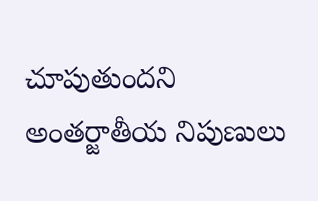చూపుతుందని అంతర్జాతీయ నిపుణులు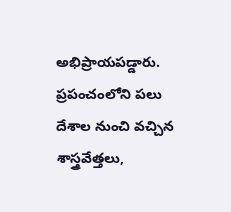అభిప్రాయపడ్డారు. ప్రపంచంలోని పలు దేశాల నుంచి వచ్చిన శాస్త్రవేత్తలు,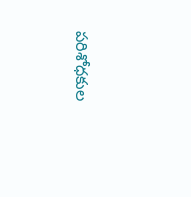పరిశోధకుల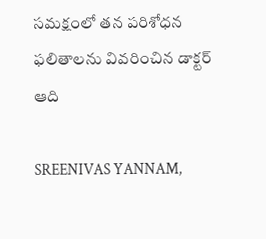సమక్షంలో తన పరిశోధన ఫలితాలను వివరించిన డాక్టర్ ఆది

SREENIVAS YANNAM,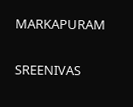MARKAPURAM

SREENIVAS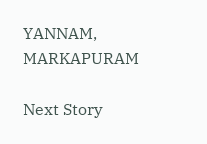YANNAM, MARKAPURAM

Next Story